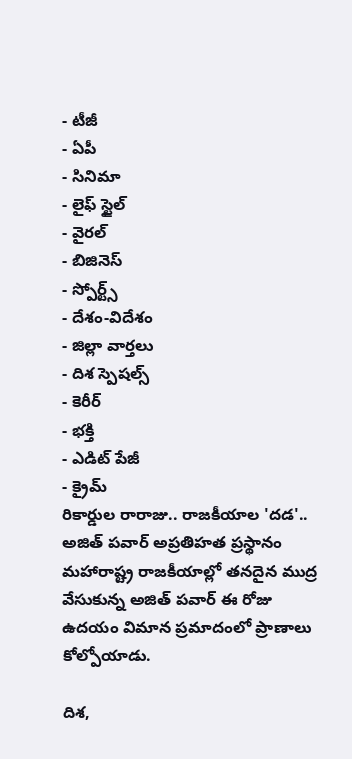- టీజీ
- ఏపీ
- సినిమా
- లైఫ్ స్టైల్
- వైరల్
- బిజినెస్
- స్పోర్ట్స్
- దేశం-విదేశం
- జిల్లా వార్తలు
- దిశ స్పెషల్స్
- కెరీర్
- భక్తి
- ఎడిట్ పేజీ
- క్రైమ్
రికార్డుల రారాజు.. రాజకీయాల 'దడ'.. అజిత్ పవార్ అప్రతిహత ప్రస్థానం
మహారాష్ట్ర రాజకీయాల్లో తనదైన ముద్ర వేసుకున్న అజిత్ పవార్ ఈ రోజు ఉదయం విమాన ప్రమాదంలో ప్రాణాలు కోల్పోయాడు.

దిశ,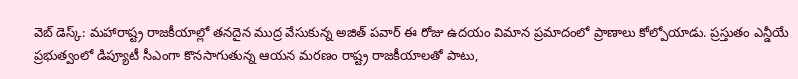వెబ్ డెస్క్: మహారాష్ట్ర రాజకీయాల్లో తనదైన ముద్ర వేసుకున్న అజిత్ పవార్ ఈ రోజు ఉదయం విమాన ప్రమాదంలో ప్రాణాలు కోల్పోయాడు. ప్రస్తుతం ఎన్డీయే ప్రభుత్వంలో డిప్యూటీ సీఎంగా కొనసాగుతున్న ఆయన మరణం రాష్ట్ర రాజకీయాలతో పాటు,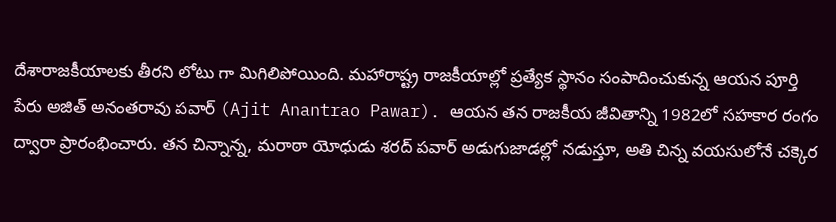దేశారాజకీయాలకు తీరని లోటు గా మిగిలిపోయింది. మహారాష్ట్ర రాజకీయాల్లో ప్రత్యేక స్థానం సంపాదించుకున్న ఆయన పూర్తి పేరు అజిత్ అనంతరావు పవార్ (Ajit Anantrao Pawar). ఆయన తన రాజకీయ జీవితాన్ని 1982లో సహకార రంగం ద్వారా ప్రారంభించారు. తన చిన్నాన్న, మరాఠా యోధుడు శరద్ పవార్ అడుగుజాడల్లో నడుస్తూ, అతి చిన్న వయసులోనే చక్కెర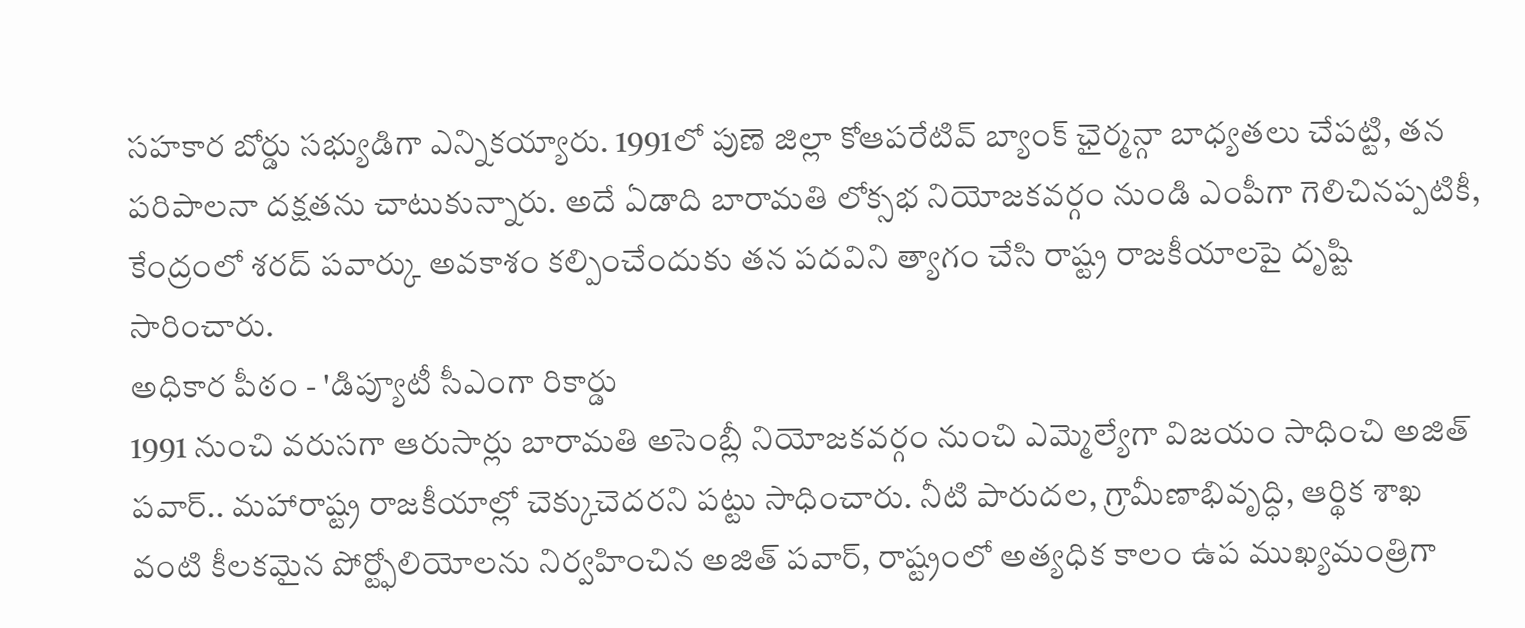సహకార బోర్డు సభ్యుడిగా ఎన్నికయ్యారు. 1991లో పుణె జిల్లా కోఆపరేటివ్ బ్యాంక్ ఛైర్మన్గా బాధ్యతలు చేపట్టి, తన పరిపాలనా దక్షతను చాటుకున్నారు. అదే ఏడాది బారామతి లోక్సభ నియోజకవర్గం నుండి ఎంపీగా గెలిచినప్పటికీ, కేంద్రంలో శరద్ పవార్కు అవకాశం కల్పించేందుకు తన పదవిని త్యాగం చేసి రాష్ట్ర రాజకీయాలపై దృష్టి సారించారు.
అధికార పీఠం - 'డిప్యూటీ సీఎంగా రికార్డు
1991 నుంచి వరుసగా ఆరుసార్లు బారామతి అసెంబ్లీ నియోజకవర్గం నుంచి ఎమ్మెల్యేగా విజయం సాధించి అజిత్ పవార్.. మహారాష్ట్ర రాజకీయాల్లో చెక్కుచెదరని పట్టు సాధించారు. నీటి పారుదల, గ్రామీణాభివృద్ధి, ఆర్థిక శాఖ వంటి కీలకమైన పోర్ట్ఫోలియోలను నిర్వహించిన అజిత్ పవార్, రాష్ట్రంలో అత్యధిక కాలం ఉప ముఖ్యమంత్రిగా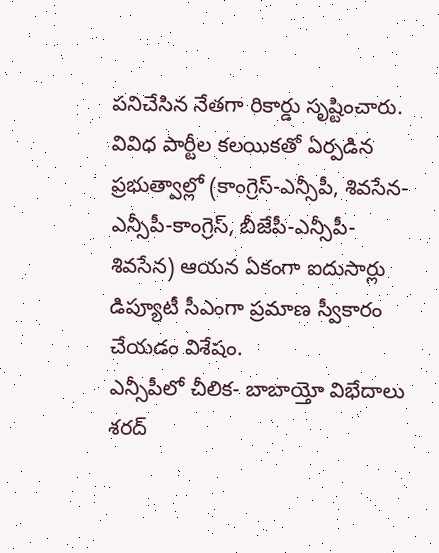పనిచేసిన నేతగా రికార్డు సృష్టించారు. వివిధ పార్టీల కలయికతో ఏర్పడిన ప్రభుత్వాల్లో (కాంగ్రెస్-ఎన్సీపీ, శివసేన-ఎన్సీపీ-కాంగ్రెస్, బీజేపీ-ఎన్సీపీ-శివసేన) ఆయన ఏకంగా ఐదుసార్లు డిప్యూటీ సీఎంగా ప్రమాణ స్వీకారం చేయడం విశేషం.
ఎన్సీపీలో చీలిక- బాబాయ్తో విభేదాలు
శరద్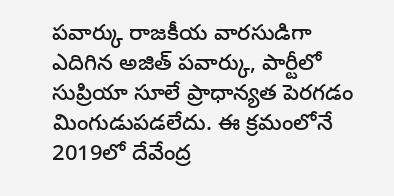పవార్కు రాజకీయ వారసుడిగా ఎదిగిన అజిత్ పవార్కు, పార్టీలో సుప్రియా సూలే ప్రాధాన్యత పెరగడం మింగుడుపడలేదు. ఈ క్రమంలోనే 2019లో దేవేంద్ర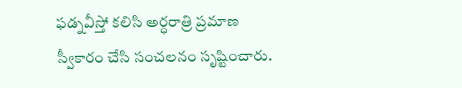ఫడ్నవీస్తో కలిసి అర్ధరాత్రి ప్రమాణ స్వీకారం చేసి సంచలనం సృష్టించారు.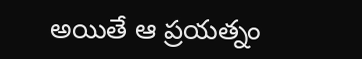అయితే ఆ ప్రయత్నం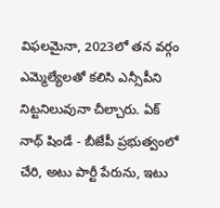విఫలమైనా, 2023లో తన వర్గం ఎమ్మెల్యేలతో కలిసి ఎన్సీపీని నిట్టనిలువునా చీల్చారు. ఏక్ నాథ్ షిండే - బీజేపీ ప్రభుత్వంలో చేరి, అటు పార్టీ పేరును, ఇటు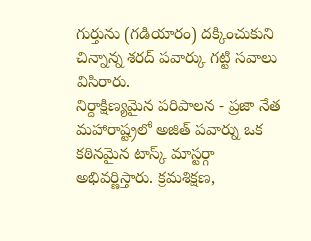గుర్తును (గడియారం) దక్కించుకుని చిన్నాన్న శరద్ పవార్కు గట్టి సవాలు విసిరారు.
నిర్దాక్షిణ్యమైన పరిపాలన - ప్రజా నేత
మహారాష్ట్రలో అజిత్ పవార్ను ఒక కఠినమైన టాస్క్ మాస్టర్గా అభివర్ణిస్తారు. క్రమశిక్షణ,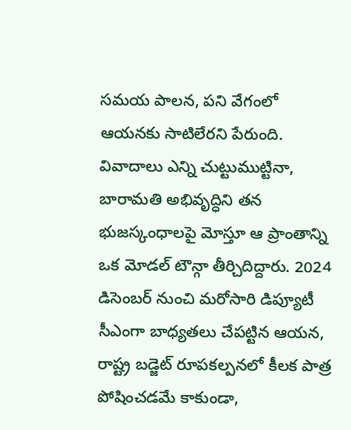సమయ పాలన, పని వేగంలో ఆయనకు సాటిలేరని పేరుంది. వివాదాలు ఎన్ని చుట్టుముట్టినా, బారామతి అభివృద్ధిని తన భుజస్కంధాలపై మోస్తూ ఆ ప్రాంతాన్ని ఒక మోడల్ టౌన్గా తీర్చిదిద్దారు. 2024 డిసెంబర్ నుంచి మరోసారి డిప్యూటీ సీఎంగా బాధ్యతలు చేపట్టిన ఆయన, రాష్ట్ర బడ్జెట్ రూపకల్పనలో కీలక పాత్ర పోషించడమే కాకుండా,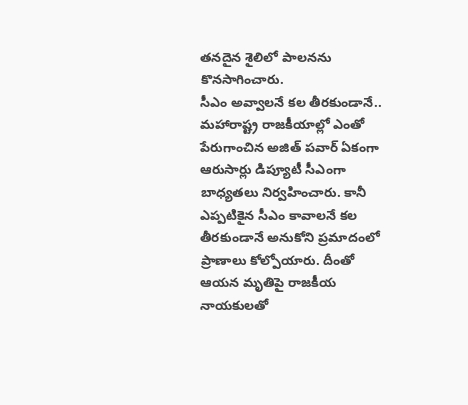తనదైన శైలిలో పాలనను కొనసాగించారు.
సీఎం అవ్వాలనే కల తీరకుండానే..
మహారాష్ట్ర రాజకీయాల్లో ఎంతో పేరుగాంచిన అజిత్ పవార్ ఏకంగా ఆరుసార్లు డిప్యూటీ సీఎంగా బాధ్యతలు నిర్వహించారు. కానీ ఎప్పటికైన సీఎం కావాలనే కల తీరకుండానే అనుకోని ప్రమాదంలో ప్రాణాలు కోల్పోయారు. దీంతో ఆయన మృతిపై రాజకీయ నాయకులతో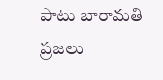పాటు బారామతి ప్రజలు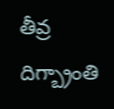తీవ్ర దిగ్బ్రాంతి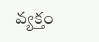వ్యక్తం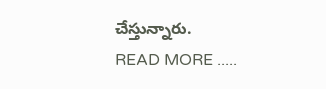చేస్తున్నారు.
READ MORE .....